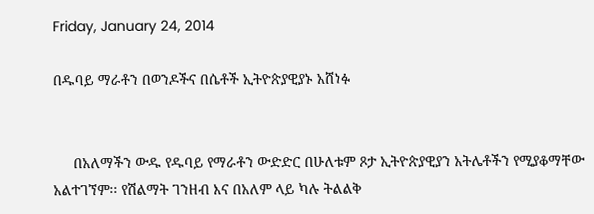Friday, January 24, 2014

በዱባይ ማራቶን በወንዶችና በሴቶች ኢትዮጵያዊያኑ አሸነፉ


     በአለማችን ውዱ የዱባይ የማራቶን ውድድር በሁለቱም ጾታ ኢትዮጵያዊያን አትሌቶችን የሚያቆማቸው አልተገኘም፡፡ የሽልማት ገንዘብ እና በአለም ላይ ካሉ ትልልቅ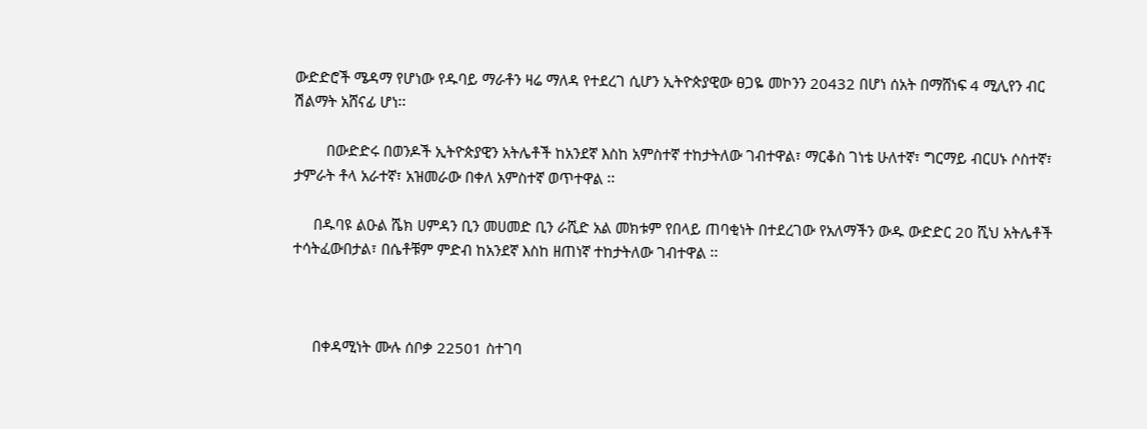ውድድሮች ሜዳማ የሆነው የዱባይ ማራቶን ዛሬ ማለዳ የተደረገ ሲሆን ኢትዮጵያዊው ፀጋዬ መኮንን 20432 በሆነ ሰአት በማሸነፍ 4 ሚሊየን ብር ሽልማት አሸናፊ ሆነ፡፡

        በውድድሩ በወንዶች ኢትዮጵያዊን አትሌቶች ከአንደኛ እስከ አምስተኛ ተከታትለው ገብተዋል፣ ማርቆስ ገነቴ ሁለተኛ፣ ግርማይ ብርሀኑ ሶስተኛ፣ ታምራት ቶላ አራተኛ፣ አዝመራው በቀለ አምስተኛ ወጥተዋል ፡፡

     በዱባዩ ልዑል ሼክ ሀምዳን ቢን መሀመድ ቢን ራሺድ አል መክቱም የበላይ ጠባቂነት በተደረገው የአለማችን ውዱ ውድድር 20 ሺህ አትሌቶች ተሳትፈውበታል፣ በሴቶቹም ምድብ ከአንደኛ እስከ ዘጠነኛ ተከታትለው ገብተዋል ፡፡



     በቀዳሚነት ሙሉ ሰቦቃ 22501 ስተገባ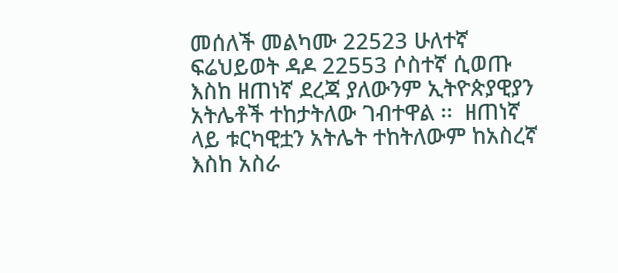መሰለች መልካሙ 22523 ሁለተኛ ፍሬህይወት ዳዶ 22553 ሶስተኛ ሲወጡ እስከ ዘጠነኛ ደረጃ ያለውንም ኢትዮጵያዊያን አትሌቶች ተከታትለው ገብተዋል ፡፡  ዘጠነኛ ላይ ቱርካዊቷን አትሌት ተከትለውም ከአስረኛ እስከ አስራ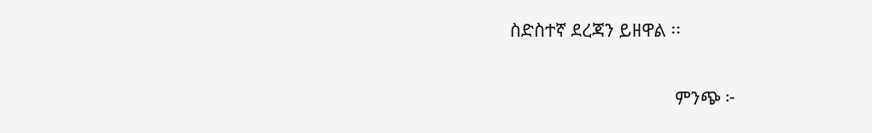ስድስተኛ ደረጃን ይዘዋል ፡፡

                                 ምንጭ ፦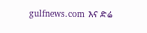gulfnews.com እና ድሬ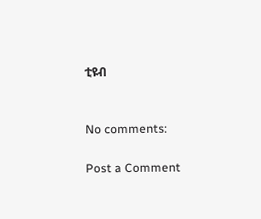ቲዩብ


No comments:

Post a Comment